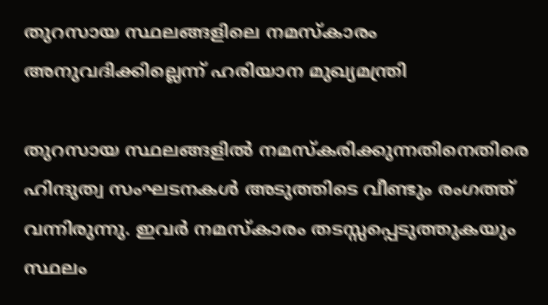തുറസായ സ്ഥലങ്ങളിലെ നമസ്‌കാരം അനുവദിക്കില്ലെന്ന് ഹരിയാന മുഖ്യമന്ത്രി

തുറസായ സ്ഥലങ്ങളിൽ നമസ്‌കരിക്കുന്നതിനെതിരെ ഹിന്ദുത്വ സംഘടനകൾ അടുത്തിടെ വീണ്ടും രംഗത്ത് വന്നിരുന്നു. ഇവർ നമസ്‌കാരം തടസ്സപ്പെടുത്തുകയും സ്ഥലം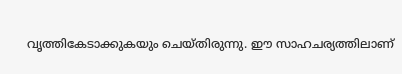വൃത്തികേടാക്കുകയും ചെയ്തിരുന്നു. ഈ സാഹചര്യത്തിലാണ്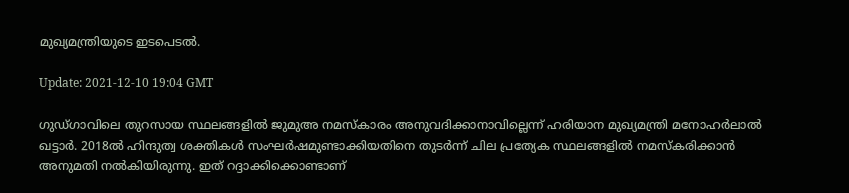മുഖ്യമന്ത്രിയുടെ ഇടപെടൽ.

Update: 2021-12-10 19:04 GMT

ഗുഡ്ഗാവിലെ തുറസായ സ്ഥലങ്ങളിൽ ജുമുഅ നമസ്‌കാരം അനുവദിക്കാനാവില്ലെന്ന് ഹരിയാന മുഖ്യമന്ത്രി മനോഹർലാൽ ഖട്ടാർ. 2018ൽ ഹിന്ദുത്വ ശക്തികൾ സംഘർഷമുണ്ടാക്കിയതിനെ തുടർന്ന് ചില പ്രത്യേക സ്ഥലങ്ങളിൽ നമസ്‌കരിക്കാൻ അനുമതി നൽകിയിരുന്നു. ഇത് റദ്ദാക്കിക്കൊണ്ടാണ്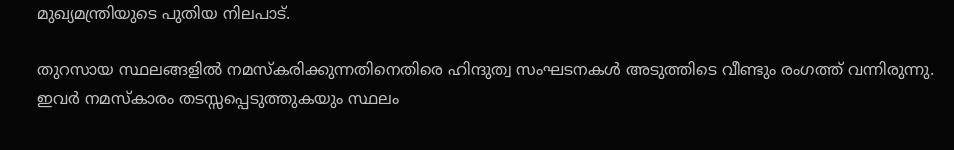മുഖ്യമന്ത്രിയുടെ പുതിയ നിലപാട്.

തുറസായ സ്ഥലങ്ങളിൽ നമസ്‌കരിക്കുന്നതിനെതിരെ ഹിന്ദുത്വ സംഘടനകൾ അടുത്തിടെ വീണ്ടും രംഗത്ത് വന്നിരുന്നു. ഇവർ നമസ്‌കാരം തടസ്സപ്പെടുത്തുകയും സ്ഥലം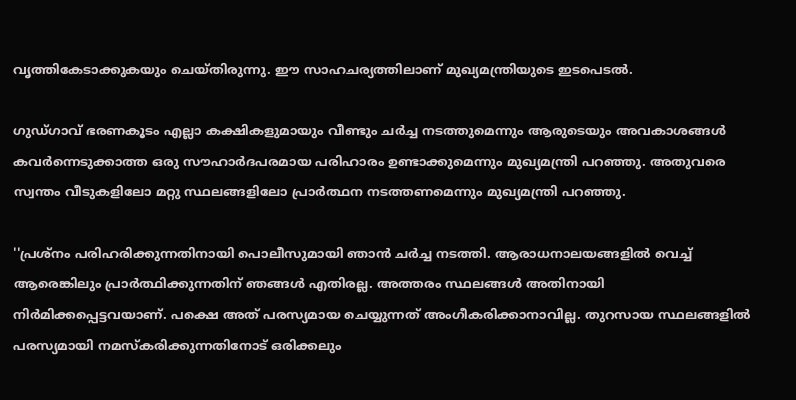വൃത്തികേടാക്കുകയും ചെയ്തിരുന്നു. ഈ സാഹചര്യത്തിലാണ് മുഖ്യമന്ത്രിയുടെ ഇടപെടൽ.

ഗുഡ്ഗാവ് ഭരണകൂടം എല്ലാ കക്ഷികളുമായും വീണ്ടും ചർച്ച നടത്തുമെന്നും ആരുടെയും അവകാശങ്ങൾ കവർന്നെടുക്കാത്ത ഒരു സൗഹാർദപരമായ പരിഹാരം ഉണ്ടാക്കുമെന്നും മുഖ്യമന്ത്രി പറഞ്ഞു. അതുവരെ സ്വന്തം വീടുകളിലോ മറ്റു സ്ഥലങ്ങളിലോ പ്രാർത്ഥന നടത്തണമെന്നും മുഖ്യമന്ത്രി പറഞ്ഞു.

''പ്രശ്‌നം പരിഹരിക്കുന്നതിനായി പൊലീസുമായി ഞാൻ ചർച്ച നടത്തി. ആരാധനാലയങ്ങളിൽ വെച്ച് ആരെങ്കിലും പ്രാർത്ഥിക്കുന്നതിന് ഞങ്ങൾ എതിരല്ല. അത്തരം സ്ഥലങ്ങൾ അതിനായി നിർമിക്കപ്പെട്ടവയാണ്. പക്ഷെ അത് പരസ്യമായ ചെയ്യുന്നത് അംഗീകരിക്കാനാവില്ല. തുറസായ സ്ഥലങ്ങളിൽ പരസ്യമായി നമസ്‌കരിക്കുന്നതിനോട് ഒരിക്കലും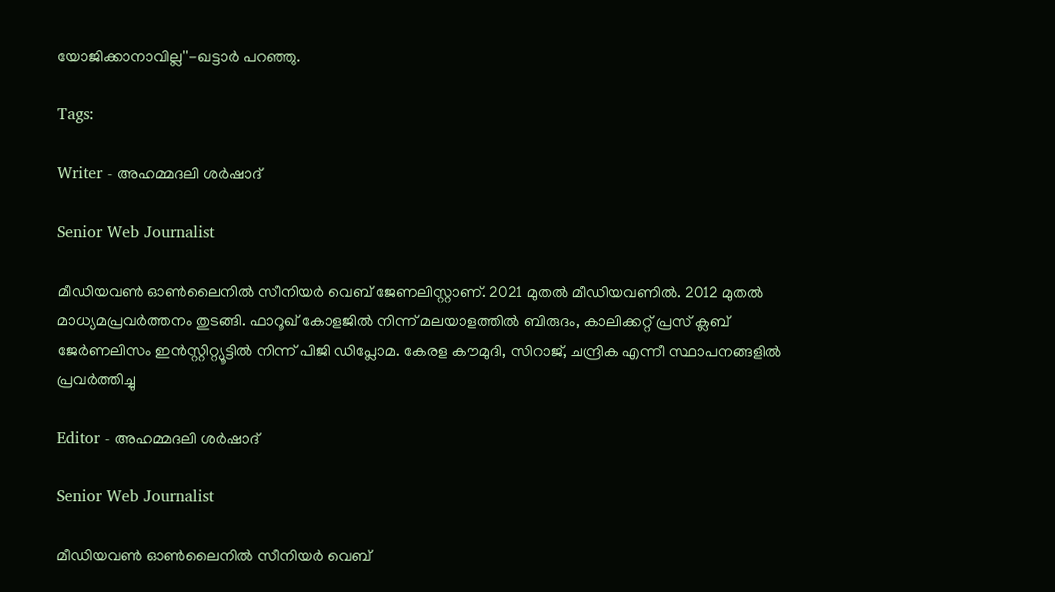യോജിക്കാനാവില്ല''-ഖട്ടാർ പറഞ്ഞു.

Tags:

Writer - അഹമ്മദലി ശര്‍ഷാദ്

Senior Web Journalist

മീഡിയവൺ ഓൺലൈനിൽ സീനിയർ വെബ് ജേണലിസ്റ്റാണ്. 2021 മുതൽ മീഡിയവണിൽ. 2012 മുതൽ മാധ്യമപ്രവർത്തനം തുടങ്ങി. ഫാറൂഖ് കോളജിൽ നിന്ന് മലയാളത്തിൽ ബിരുദം, കാലിക്കറ്റ് പ്രസ് ക്ലബ് ജേർണലിസം ഇൻസ്റ്റിറ്റ്യൂട്ടിൽ നിന്ന് പിജി ഡിപ്ലോമ. കേരള കൗമുദി, സിറാജ്, ചന്ദ്രിക എന്നീ സ്ഥാപനങ്ങളിൽ പ്രവർത്തിച്ചു

Editor - അഹമ്മദലി ശര്‍ഷാദ്

Senior Web Journalist

മീഡിയവൺ ഓൺലൈനിൽ സീനിയർ വെബ്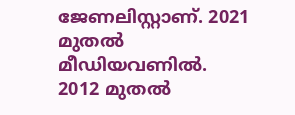ജേണലിസ്റ്റാണ്. 2021 മുതൽ മീഡിയവണിൽ. 2012 മുതൽ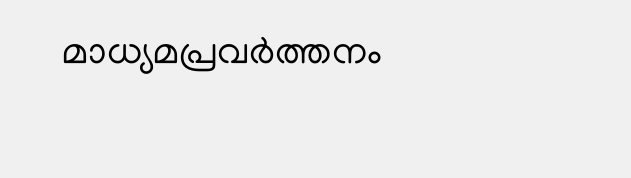മാധ്യമപ്രവർത്തനം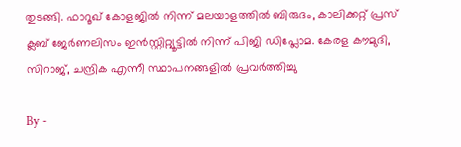തുടങ്ങി. ഫാറൂഖ് കോളജിൽ നിന്ന് മലയാളത്തിൽ ബിരുദം, കാലിക്കറ്റ് പ്രസ് ക്ലബ് ജേർണലിസം ഇൻസ്റ്റിറ്റ്യൂട്ടിൽ നിന്ന് പിജി ഡിപ്ലോമ. കേരള കൗമുദി, സിറാജ്, ചന്ദ്രിക എന്നീ സ്ഥാപനങ്ങളിൽ പ്രവർത്തിച്ചു

By -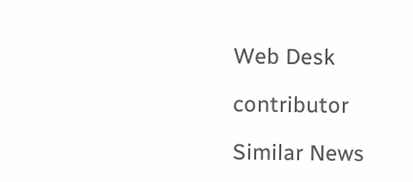Web Desk

contributor

Similar News